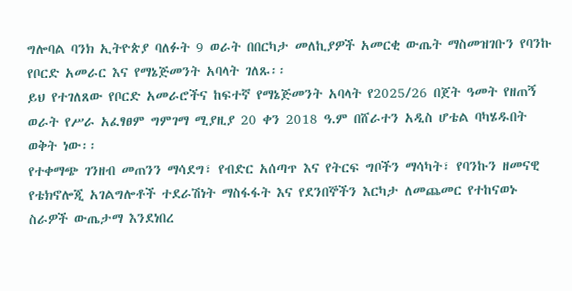ግሎባል ባንክ ኢትዮጵያ ባለፉት 9 ወራት በበርካታ መለኪያዎች አመርቂ ውጤት ማስመዝገቡን የባንኩ የቦርድ አመራር እና የማኔጅመንት አባላት ገለጹ፡፡
ይህ የተገለጸው የቦርድ አመራሮችና ከፍተኛ የማኔጅመንት አባላት የ2025/26 በጀት ዓመት የዘጠኝ ወራት የሥራ አፈፃፀም ግምገማ ሚያዚያ 20 ቀን 2018 ዓ.ም በሸራተን አዲስ ሆቴል ባካሄዱበት ወቅት ነው፡፡
የተቀማጭ ገንዘብ መጠንን ማሳደግ፣ የብድር አሰጣጥ እና የትርፍ ግቦችን ማሳካት፣ የባንኩን ዘመናዊ የቴክኖሎጂ አገልግሎቶች ተደራሽነት ማስፋፋት እና የደንበኞችን እርካታ ለመጨመር የተከናወኑ ስራዎች ውጤታማ እንደነበረ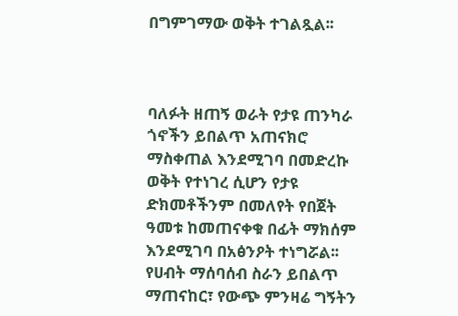በግምገማው ወቅት ተገልጿል፡፡



ባለፉት ዘጠኝ ወራት የታዩ ጠንካራ ጎኖችን ይበልጥ አጠናክሮ ማስቀጠል እንደሚገባ በመድረኩ ወቅት የተነገረ ሲሆን የታዩ ድክመቶችንም በመለየት የበጀት ዓመቱ ከመጠናቀቁ በፊት ማክሰም እንደሚገባ በአፅንዖት ተነግሯል፡፡
የሀብት ማሰባሰብ ስራን ይበልጥ ማጠናከር፣ የውጭ ምንዛሬ ግኝትን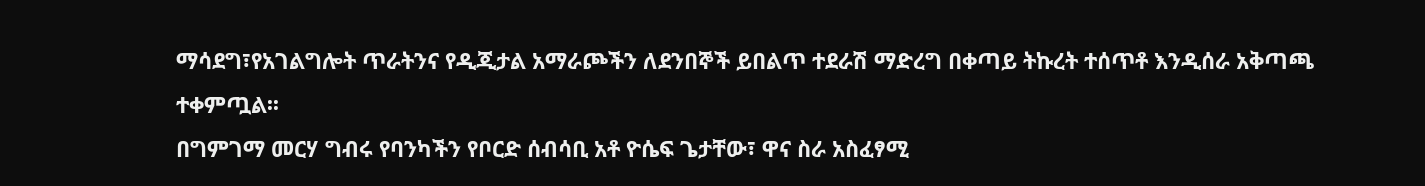ማሳደግ፣የአገልግሎት ጥራትንና የዲጂታል አማራጮችን ለደንበኞች ይበልጥ ተደራሽ ማድረግ በቀጣይ ትኩረት ተሰጥቶ እንዲሰራ አቅጣጫ ተቀምጧል፡፡
በግምገማ መርሃ ግብሩ የባንካችን የቦርድ ሰብሳቢ አቶ ዮሴፍ ጌታቸው፣ ዋና ስራ አስፈፃሚ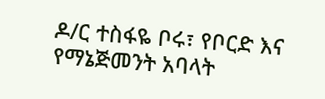ዶ/ር ተስፋዬ ቦሩ፣ የቦርድ እና የማኔጅመንት አባላት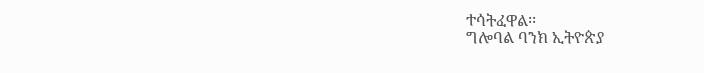ተሳትፈዋል፡፡
ግሎባል ባንክ ኢትዮጵያ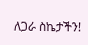ለጋራ ስኬታችን!